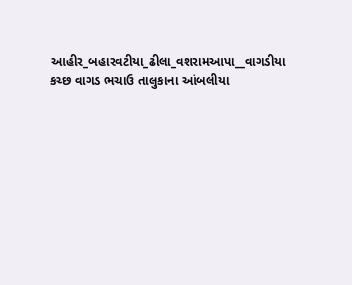આહીર_બહારવટીયા_ઢીલા_વશરામઆપા__વાગડીયા
કચ્છ વાગડ ભચાઉ તાલુકાના આંબલીયા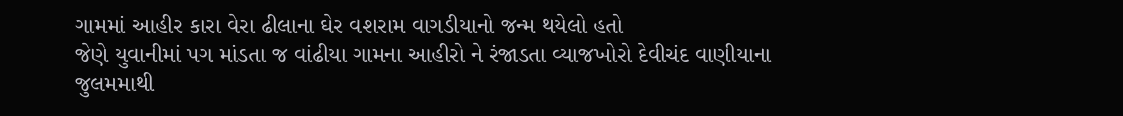ગામમાં આહીર કારા વેરા ઢીલાના ઘેર વશરામ વાગડીયાનો જન્મ થયેલો હતો
જેણે યુવાનીમાં પગ માંડતા જ વાંઢીયા ગામના આહીરો ને રંજાડતા વ્યાજખોરો દેવીચંદ વાણીયાના જુલમમાથી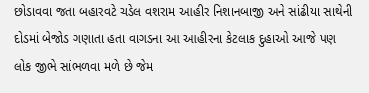છોડાવવા જતા બહારવટે ચડેલ વશરામ આહીર નિશાનબાજી અને સાંઢીયા સાથેની દોડમાં બેજોડ ગણાતા હતા વાગડના આ આહીરના કેટલાક દુહાઓ આજે પણ લોક જીભે સાંભળવા મળે છે જેમ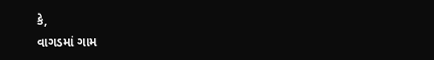કે,
વાગડમાં ગામ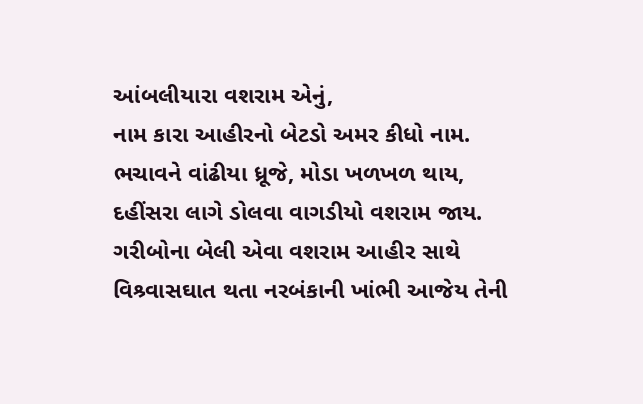આંબલીયારા વશરામ એનું,
નામ કારા આહીરનો બેટડો અમર કીધો નામ.
ભચાવને વાંઢીયા ધ્રૂજે, મોડા ખળખળ થાય,
દહીંસરા લાગે ડોલવા વાગડીયો વશરામ જાય.
ગરીબોના બેલી એવા વશરામ આહીર સાથે વિશ્ર્વાસઘાત થતા નરબંકાની ખાંભી આજેય તેની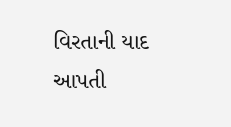વિરતાની યાદ આપતી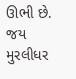ઊભી છે.
જય મુરલીધર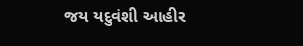જય યદુવંશી આહીર